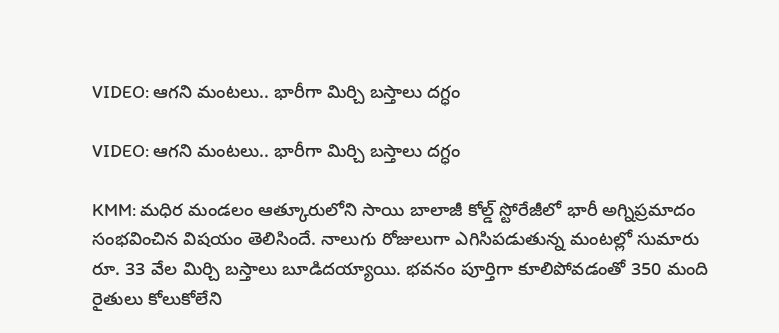VIDEO: ఆగని మంటలు.. భారీగా మిర్చి బస్తాలు దగ్ధం

VIDEO: ఆగని మంటలు.. భారీగా మిర్చి బస్తాలు దగ్ధం

KMM: మధిర మండలం ఆత్కూరులోని సాయి బాలాజీ కోల్డ్ స్టోరేజీలో భారీ అగ్నిప్రమాదం సంభవించిన విషయం తెలిసిందే. నాలుగు రోజులుగా ఎగిసిపడుతున్న మంటల్లో సుమారు రూ. 33 వేల మిర్చి బస్తాలు బూడిదయ్యాయి. భవనం పూర్తిగా కూలిపోవడంతో 350 మంది రైతులు కోలుకోలేని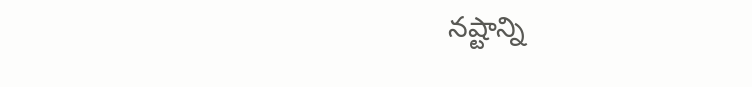నష్టాన్ని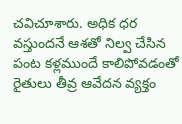చవిచూశారు. అధిక ధర వస్తుందనే ఆశతో నిల్వ చేసిన పంట కళ్లముందే కాలిపోవడంతో రైతులు తీవ్ర ఆవేదన వ్యక్తం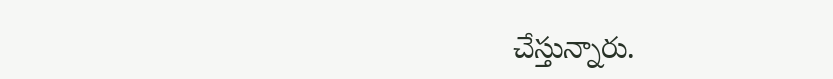చేస్తున్నారు.